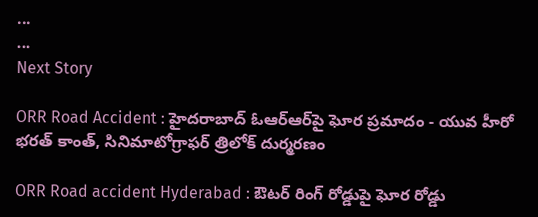...
...
Next Story

ORR Road Accident : హైదరాబాద్ ఓఆర్ఆర్‌పై ఘోర ప్రమాదం - యువ హీరో భరత్ కాంత్, సినిమాటోగ్రాఫర్ త్రిలోక్ దుర్మరణం

ORR Road accident Hyderabad : ఔటర్ రింగ్ రోడ్డుపై ఘోర రోడ్డు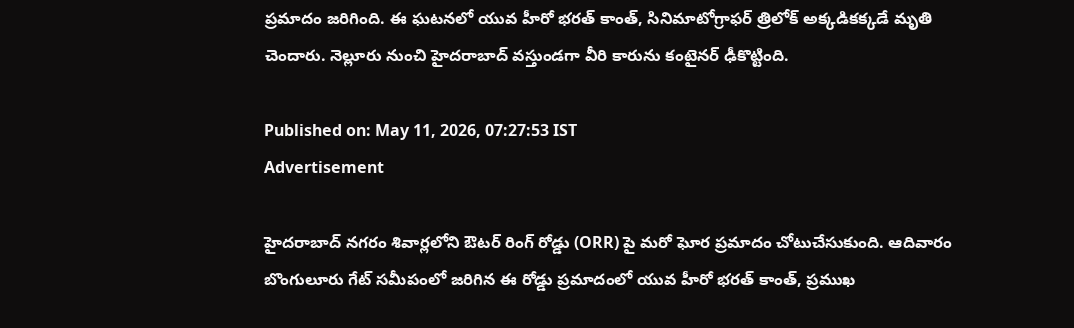ప్రమాదం జరిగింది. ఈ ఘటనలో యువ హీరో భరత్ కాంత్, సినిమాటోగ్రాఫర్ త్రిలోక్ అక్కడికక్కడే మృతి చెందారు. నెల్లూరు నుంచి హైదరాబాద్ వస్తుండగా వీరి కారును కంటైనర్ ఢీకొట్టింది.

Published on: May 11, 2026, 07:27:53 IST
Advertisement

హైదరాబాద్ నగరం శివార్లలోని ఔటర్ రింగ్ రోడ్డు (ORR) పై మరో ఘోర ప్రమాదం చోటుచేసుకుంది. ఆదివారం బొంగులూరు గేట్ సమీపంలో జరిగిన ఈ రోడ్డు ప్రమాదంలో యువ హీరో భరత్ కాంత్, ప్రముఖ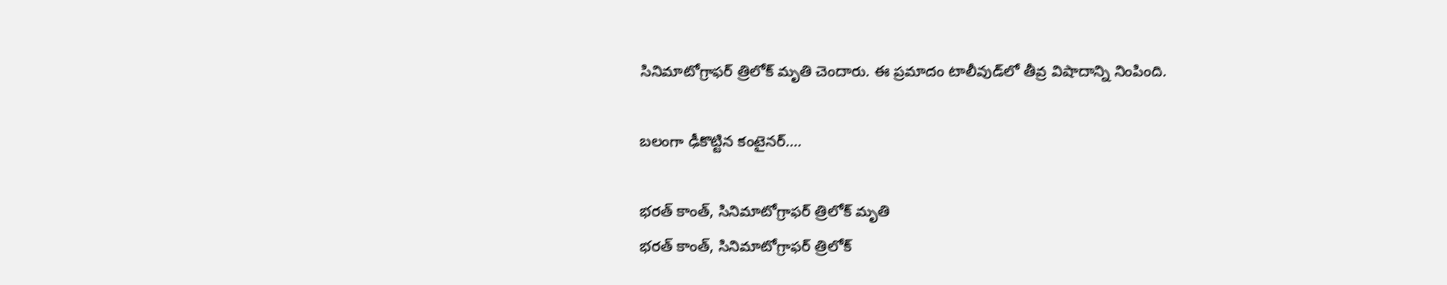సినిమాటోగ్రాఫర్ త్రిలోక్ మృతి చెందారు. ఈ ప్రమాదం టాలీవుడ్‌లో తీవ్ర విషాదాన్ని నింపింది.

బలంగా ఢీకొట్టిన కంటైనర్….

భరత్ కాంత్, సినిమాటోగ్రాఫర్ త్రిలోక్ మృతి
భరత్ కాంత్, సినిమాటోగ్రాఫర్ త్రిలోక్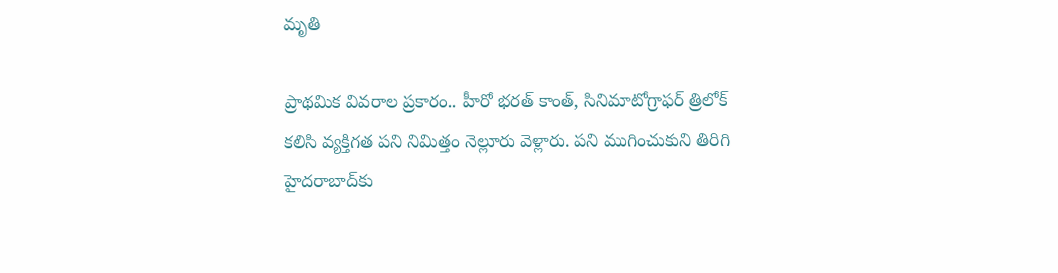మృతి

ప్రాథమిక వివరాల ప్రకారం.. హీరో భరత్ కాంత్, సినిమాటోగ్రాఫర్ త్రిలోక్ కలిసి వ్యక్తిగత పని నిమిత్తం నెల్లూరు వెళ్లారు. పని ముగించుకుని తిరిగి హైదరాబాద్‌కు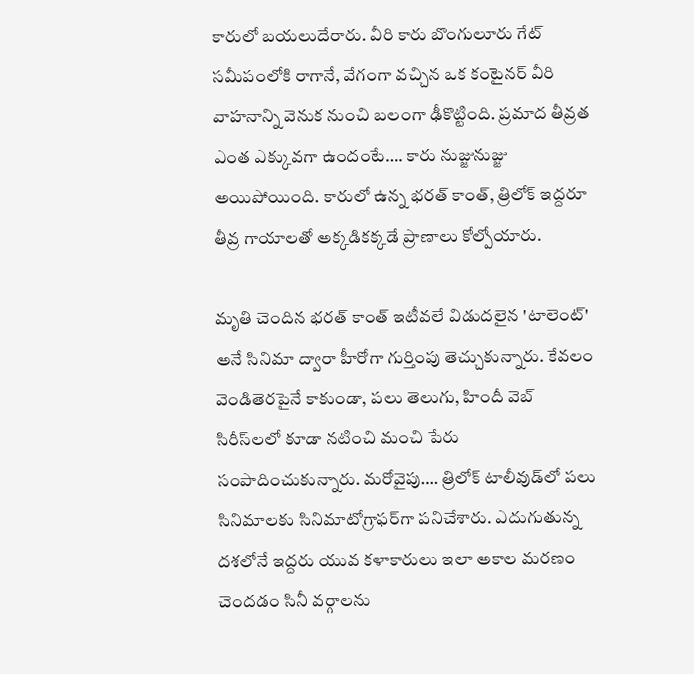కారులో బయలుదేరారు. వీరి కారు బొంగులూరు గేట్ సమీపంలోకి రాగానే, వేగంగా వచ్చిన ఒక కంటైనర్ వీరి వాహనాన్ని వెనుక నుంచి బలంగా ఢీకొట్టింది. ప్రమాద తీవ్రత ఎంత ఎక్కువగా ఉందంటే…. కారు నుజ్జునుజ్జు అయిపోయింది. కారులో ఉన్న భరత్ కాంత్, త్రిలోక్ ఇద్దరూ తీవ్ర గాయాలతో అక్కడికక్కడే ప్రాణాలు కోల్పోయారు.

మృతి చెందిన భరత్ కాంత్ ఇటీవలే విడుదలైన 'టాలెంట్' అనే సినిమా ద్వారా హీరోగా గుర్తింపు తెచ్చుకున్నారు. కేవలం వెండితెరపైనే కాకుండా, పలు తెలుగు, హిందీ వెబ్ సిరీస్‌లలో కూడా నటించి మంచి పేరు సంపాదించుకున్నారు. మరోవైపు…. త్రిలోక్ టాలీవుడ్‌లో పలు సినిమాలకు సినిమాటోగ్రాఫర్‌గా పనిచేశారు. ఎదుగుతున్న దశలోనే ఇద్దరు యువ కళాకారులు ఇలా అకాల మరణం చెందడం సినీ వర్గాలను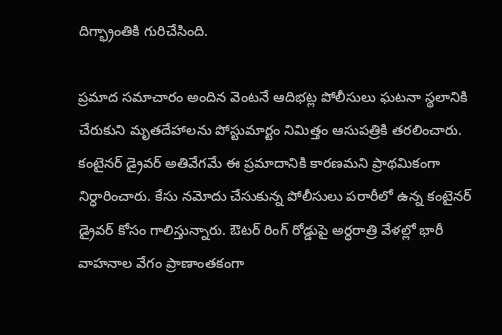దిగ్భ్రాంతికి గురిచేసింది.

ప్రమాద సమాచారం అందిన వెంటనే ఆదిభట్ల పోలీసులు ఘటనా స్థలానికి చేరుకుని మృతదేహాలను పోస్టుమార్టం నిమిత్తం ఆసుపత్రికి తరలించారు. కంటైనర్ డ్రైవర్ అతివేగమే ఈ ప్రమాదానికి కారణమని ప్రాథమికంగా నిర్ధారించారు. కేసు నమోదు చేసుకున్న పోలీసులు పరారీలో ఉన్న కంటైనర్ డ్రైవర్ కోసం గాలిస్తున్నారు. ఔటర్ రింగ్ రోడ్డుపై అర్ధరాత్రి వేళల్లో భారీ వాహనాల వేగం ప్రాణాంతకంగా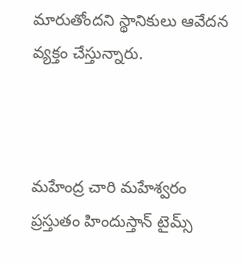మారుతోందని స్థానికులు ఆవేదన వ్యక్తం చేస్తున్నారు.



మహేంద్ర చారి మహేశ్వరం ప్రస్తుతం హిందుస్తాన్ టైమ్స్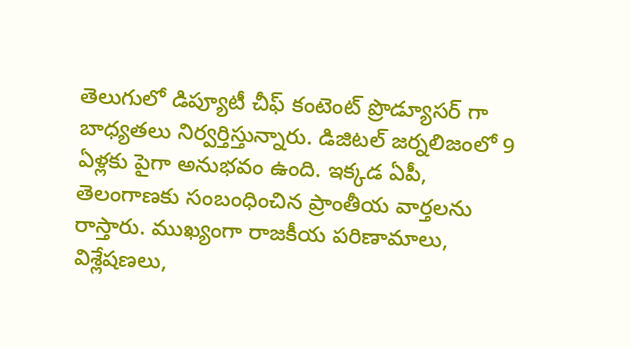తెలుగులో డిప్యూటీ చీఫ్ కంటెంట్ ప్రొడ్యూసర్ గా బాధ్యతలు నిర్వర్తిస్తున్నారు. డిజిటల్ జర్నలిజంలో 9 ఏళ్లకు పైగా అనుభవం ఉంది. ఇక్కడ ఏపీ, తెలంగాణకు సంబంధించిన ప్రాంతీయ వార్తలను రాస్తారు. ముఖ్యంగా రాజకీయ పరిణామాలు, విశ్లేషణలు,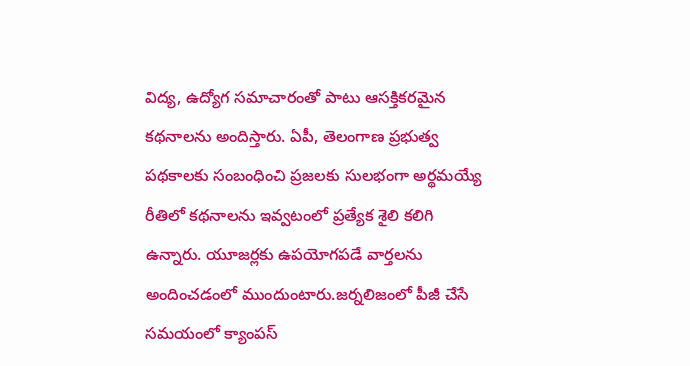విద్య, ఉద్యోగ సమాచారంతో పాటు ఆసక్తికరమైన కథనాలను అందిస్తారు. ఏపీ, తెలంగాణ ప్రభుత్వ పథకాలకు సంబంధించి ప్రజలకు సులభంగా అర్థమయ్యే రీతిలో కథనాలను ఇవ్వటంలో ప్రత్యేక శైలి కలిగి ఉన్నారు. యూజర్లకు ఉపయోగపడే వార్తలను అందించడంలో ముందుంటారు.జర్నలిజంలో పీజీ చేసే సమయంలో క్యాంపస్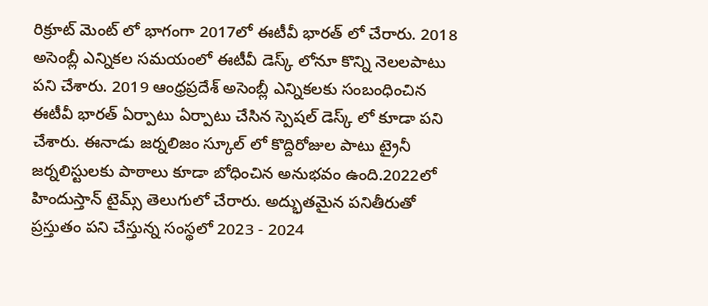రిక్రూట్ మెంట్ లో భాగంగా 2017లో ఈటీవీ భారత్ లో చేరారు. 2018 అసెంబ్లీ ఎన్నికల సమయంలో ఈటీవీ డెస్క్ లోనూ కొన్ని నెలలపాటు పని చేశారు. 2019 ఆంధ్రప్రదేశ్ అసెంబ్లీ ఎన్నికలకు సంబంధించిన ఈటీవీ భారత్ ఏర్పాటు ఏర్పాటు చేసిన స్పెషల్ డెస్క్ లో కూడా పని చేశారు. ఈనాడు జర్నలిజం స్కూల్ లో కొద్దిరోజుల పాటు ట్రైనీ జర్నలిస్టులకు పాఠాలు కూడా బోధించిన అనుభవం ఉంది.2022లో హిందుస్తాన్ టైమ్స్ తెలుగులో చేరారు. అద్భుతమైన పనితీరుతో ప్రస్తుతం పని చేస్తున్న సంస్థలో 2023 - 2024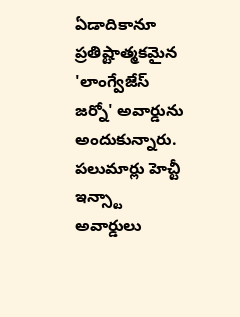ఏడాదికానూ ప్రతిష్టాత్మకమైన 'లాంగ్వేజేస్ జర్నో' అవార్డును అందుకున్నారు. పలుమార్లు హెచ్టీ ఇన్స్టా అవార్డులు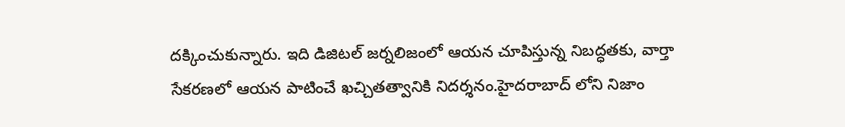దక్కించుకున్నారు. ఇది డిజిటల్ జర్నలిజంలో ఆయన చూపిస్తున్న నిబద్ధతకు, వార్తా సేకరణలో ఆయన పాటించే ఖచ్చితత్వానికి నిదర్శనం.హైదరాబాద్ లోని నిజాం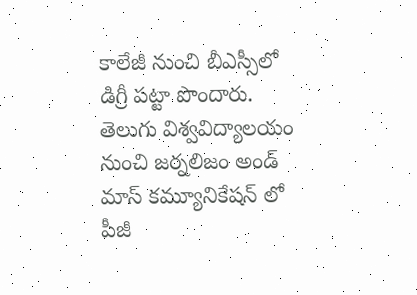కాలేజీ నుంచి బీఎస్సీలో డిగ్రీ పట్టా పొందారు. తెలుగు విశ్వవిద్యాలయం నుంచి జర్నలిజం అండ్ మాస్ కమ్యూనికేషన్ లో పీజీ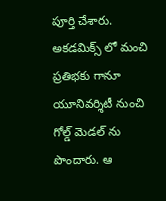పూర్తి చేశారు. అకడమిక్స్ లో మంచి ప్రతిభకు గానూ యూనివర్శిటీ నుంచి గోల్డ్ మెడల్ ను పొందారు. ఆ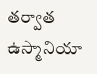తర్వాత ఉస్మానియా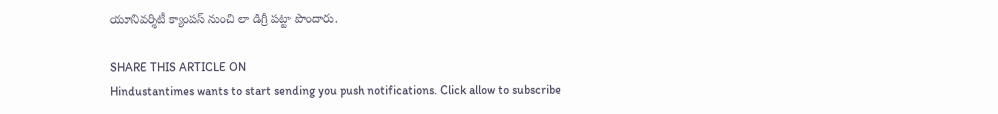యూనివర్శిటీ క్యాంపస్ నుంచి లా డిగ్రీ పట్టా పొందారు.

SHARE THIS ARTICLE ON
Hindustantimes wants to start sending you push notifications. Click allow to subscribe